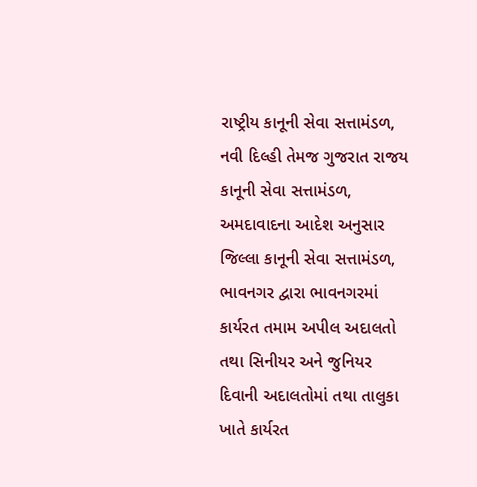રાષ્ટ્રીય કાનૂની સેવા સત્તામંડળ, નવી દિલ્હી તેમજ ગુજરાત રાજય કાનૂની સેવા સત્તામંડળ, અમદાવાદના આદેશ અનુસાર જિલ્લા કાનૂની સેવા સત્તામંડળ, ભાવનગર દ્વારા ભાવનગરમાં કાર્યરત તમામ અપીલ અદાલતો તથા સિનીયર અને જુનિયર દિવાની અદાલતોમાં તથા તાલુકા ખાતે કાર્યરત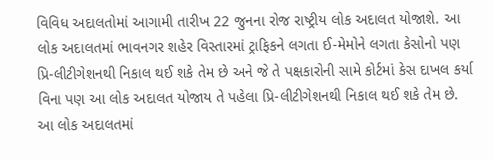વિવિધ અદાલતોમાં આગામી તારીખ 22 જુનના રોજ રાષ્ટ્રીય લોક અદાલત યોજાશે. આ લોક અદાલતમાં ભાવનગર શહેર વિસ્તારમાં ટ્રાફિકને લગતા ઈ-મેમોને લગતા કેસોનો પણ પ્રિ-લીટીગેશનથી નિકાલ થઈ શકે તેમ છે અને જે તે પક્ષકારોની સામે કોર્ટમાં કેસ દાખલ કર્યા વિના પણ આ લોક અદાલત યોજાય તે પહેલા પ્રિ-લીટીગેશનથી નિકાલ થઈ શકે તેમ છે.
આ લોક અદાલતમાં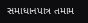સમાધાનપાત્ર તમામ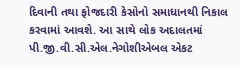દિવાની તથા ફોજદારી કેસોનો સમાધાનથી નિકાલ કરવામાં આવશે. આ સાથે લોક અદાલતમાં પી.જી.વી.સી.એલ.નેગોશીએબલ એકટ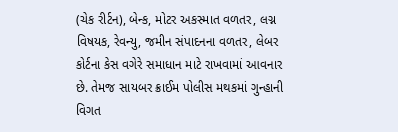(ચેક રીર્ટન), બેન્ક, મોટર અકસ્માત વળતર, લગ્ન વિષયક, રેવન્યુ, જમીન સંપાદનના વળતર, લેબર કોર્ટના કેસ વગેરે સમાધાન માટે રાખવામાં આવનાર છે. તેમજ સાયબર ક્રાઈમ પોલીસ મથકમાં ગુન્હાની વિગત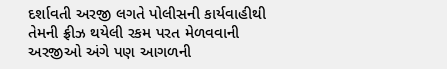દર્શાવતી અરજી લગતે પોલીસની કાર્યવાહીથી તેમની ફ્રીઝ થયેલી રકમ પરત મેળવવાની અરજીઓ અંગે પણ આગળની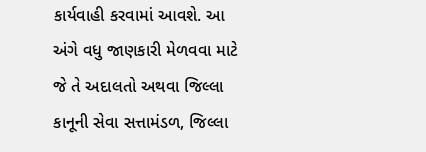કાર્યવાહી કરવામાં આવશે. આ અંગે વધુ જાણકારી મેળવવા માટે જે તે અદાલતો અથવા જિલ્લા કાનૂની સેવા સત્તામંડળ, જિલ્લા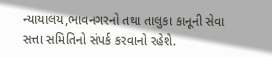ન્યાયાલય,ભાવનગરનો તથા તાલુકા કાનૂની સેવા સત્તા સમિતિનો સંપર્ક કરવાનો રહેશે.